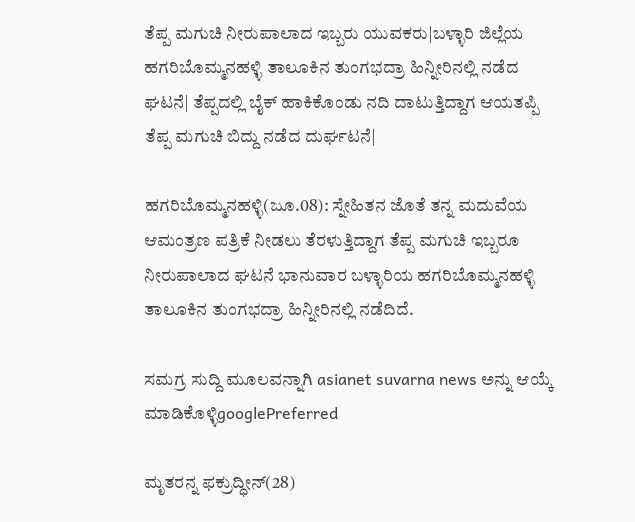ತೆಪ್ಪ ಮಗುಚಿ ನೀರುಪಾಲಾದ ಇಬ್ಬರು ಯುವಕರು|ಬಳ್ಳಾರಿ ಜಿಲ್ಲೆಯ ಹಗರಿಬೊಮ್ಮನಹಳ್ಳಿ ತಾಲೂಕಿನ ತುಂಗಭದ್ರಾ ಹಿನ್ನೀರಿನಲ್ಲಿ ನಡೆದ ಘಟನೆ| ತೆಪ್ಪದಲ್ಲಿ ಬೈಕ್‌ ಹಾಕಿಕೊಂಡು ನದಿ ದಾಟುತ್ತಿದ್ದಾಗ ಆಯತಪ್ಪಿ ತೆಪ್ಪ ಮಗುಚಿ ಬಿದ್ದು ನಡೆದ ದುರ್ಘಟನೆ|

ಹಗರಿಬೊಮ್ಮನಹಳ್ಳಿ(ಜೂ.08): ಸ್ನೇಹಿತನ ಜೊತೆ ತನ್ನ ಮದುವೆಯ ಆಮಂತ್ರಣ ಪತ್ರಿಕೆ ನೀಡಲು ತೆರಳುತ್ತಿದ್ದಾಗ ತೆಪ್ಪ ಮಗುಚಿ ಇಬ್ಬರೂ ನೀರುಪಾಲಾದ ಘಟನೆ ಭಾನುವಾರ ಬಳ್ಳಾರಿಯ ಹಗರಿಬೊಮ್ಮನಹಳ್ಳಿ ತಾಲೂಕಿನ ತುಂಗಭದ್ರಾ ಹಿನ್ನೀರಿನಲ್ಲಿ ನಡೆದಿದೆ.

ಸಮಗ್ರ ಸುದ್ದಿ ಮೂಲವನ್ನಾಗಿ asianet suvarna news ಅನ್ನು ಆಯ್ಕೆ ಮಾಡಿಕೊಳ್ಳಿgooglePreferred

ಮೃತರನ್ನ ಫಕ್ರುದ್ಧೀನ್‌(28)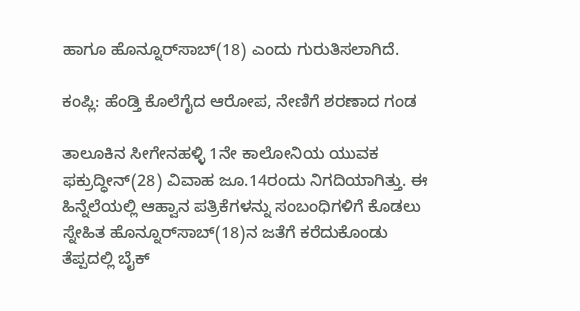ಹಾಗೂ ಹೊನ್ನೂರ್‌ಸಾಬ್‌(18) ಎಂದು ಗುರುತಿಸಲಾಗಿದೆ.

ಕಂಪ್ಲಿ: ಹೆಂಡ್ತಿ ಕೊಲೆಗೈದ ಆರೋಪ, ನೇಣಿಗೆ ಶರಣಾದ ಗಂಡ

ತಾಲೂಕಿನ ಸೀಗೇನಹಳ್ಳಿ 1ನೇ ಕಾಲೋನಿಯ ಯುವಕ ಫಕ್ರುದ್ಧೀನ್‌(28) ವಿವಾಹ ಜೂ.14ರಂದು ನಿಗದಿಯಾಗಿತ್ತು. ಈ ಹಿನ್ನೆಲೆಯಲ್ಲಿ ಆಹ್ವಾನ ಪತ್ರಿಕೆಗಳನ್ನು ಸಂಬಂಧಿಗಳಿಗೆ ಕೊಡಲು ಸ್ನೇಹಿತ ಹೊನ್ನೂರ್‌ಸಾಬ್‌(18)ನ ಜತೆಗೆ ಕರೆದುಕೊಂಡು ತೆಪ್ಪದಲ್ಲಿ ಬೈಕ್‌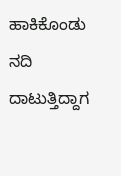ಹಾಕಿಕೊಂಡು ನದಿ ದಾಟುತ್ತಿದ್ದಾಗ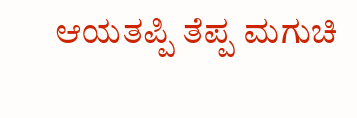ಆಯತಪ್ಪಿ ತೆಪ್ಪ ಮಗುಚಿ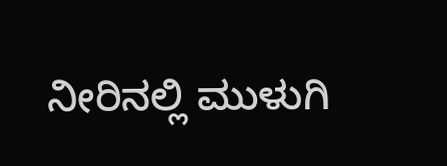ನೀರಿನಲ್ಲಿ ಮುಳುಗಿ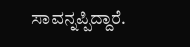ಸಾವನ್ನಪ್ಪಿದ್ದಾರೆ.